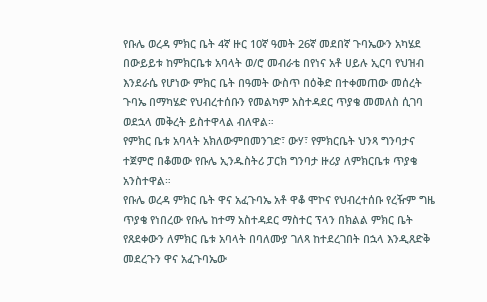የቡሌ ወረዳ ምክር ቤት 4ኛ ዙር 10ኛ ዓመት 26ኛ መደበኛ ጉባኤውን አካሄደ
በውይይቱ ከምክርቤቱ አባላት ወ/ሮ መብራቴ በየነና አቶ ሀይሉ ኢርባ የህዝብ እንደራሴ የሆነው ምክር ቤት በዓመት ውስጥ በዕቅድ በተቀመጠው መሰረት ጉባኤ በማካሄድ የህብረተሰቡን የመልካም አስተዳደር ጥያቄ መመለስ ሲገባ ወደኋላ መቅረት ይስተዋላል ብለዋል።
የምክር ቤቱ አባላት አክለውምበመንገድ፣ ውሃ፣ የምክርቤት ህንጻ ግንባታና ተጀምሮ በቆመው የቡሌ ኢንዱስትሪ ፓርክ ግንባታ ዙሪያ ለምክርቤቱ ጥያቄ አንስተዋል።
የቡሌ ወረዳ ምክር ቤት ዋና አፈጉባኤ አቶ ዋቆ ሞኮና የህብረተሰቡ የረዥም ግዜ ጥያቄ የነበረው የቡሌ ከተማ አስተዳደር ማስተር ፕላን በክልል ምክር ቤት የጸደቀውን ለምክር ቤቱ አባላት በባለሙያ ገለጻ ከተደረገበት በኋላ እንዲጸድቅ መደረጉን ዋና አፈጉባኤው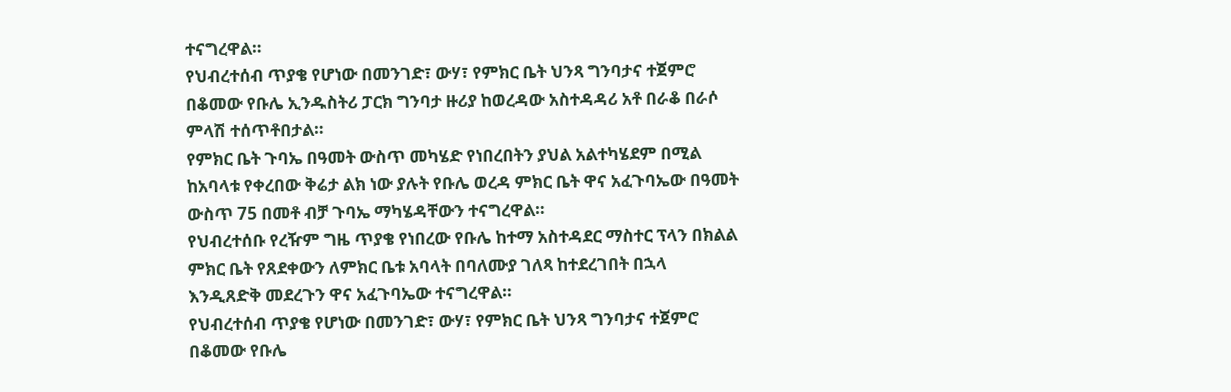ተናግረዋል።
የህብረተሰብ ጥያቄ የሆነው በመንገድ፣ ውሃ፣ የምክር ቤት ህንጻ ግንባታና ተጀምሮ በቆመው የቡሌ ኢንዱስትሪ ፓርክ ግንባታ ዙሪያ ከወረዳው አስተዳዳሪ አቶ በራቆ በራሶ ምላሽ ተሰጥቶበታል።
የምክር ቤት ጉባኤ በዓመት ውስጥ መካሄድ የነበረበትን ያህል አልተካሄደም በሚል ከአባላቱ የቀረበው ቅሬታ ልክ ነው ያሉት የቡሌ ወረዳ ምክር ቤት ዋና አፈጉባኤው በዓመት ውስጥ 75 በመቶ ብቻ ጉባኤ ማካሄዳቸውን ተናግረዋል።
የህብረተሰቡ የረዥም ግዜ ጥያቄ የነበረው የቡሌ ከተማ አስተዳደር ማስተር ፕላን በክልል ምክር ቤት የጸደቀውን ለምክር ቤቱ አባላት በባለሙያ ገለጻ ከተደረገበት በኋላ እንዲጸድቅ መደረጉን ዋና አፈጉባኤው ተናግረዋል።
የህብረተሰብ ጥያቄ የሆነው በመንገድ፣ ውሃ፣ የምክር ቤት ህንጻ ግንባታና ተጀምሮ በቆመው የቡሌ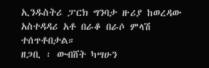ኢንዱስትሪ ፓርክ ግንባታ ዙሪያ ከወረዳው አስተዳዳሪ አቶ በራቆ በራሶ ምላሽ ተሰጥቶበታል።
ዘጋቢ ፡ ውብሸት ካሣሁን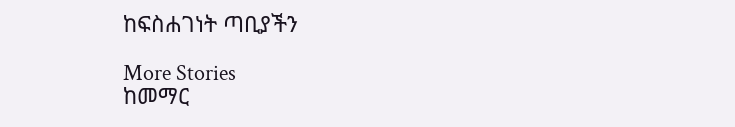ከፍስሐገነት ጣቢያችን

More Stories
ከመማር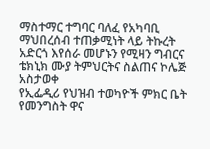ማስተማር ተግባር ባለፈ የአካባቢ ማህበረሰብ ተጠቃሚነት ላይ ትኩረት አድርጎ እየሰራ መሆኑን የሚዛን ግብርና ቴክኒክ ሙያ ትምህርትና ስልጠና ኮሌጅ አስታወቀ
የኢፌዲሪ የህዝብ ተወካዮች ምክር ቤት የመንግስት ዋና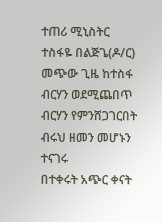ተጠሪ ሚኒስትር ተስፋዬ በልጅጌ(ዶ/ር) መጭው ጊዜ ከተስፋ ብርሃን ወደሚጨበጥ ብርሃን የምንሸጋገርበት ብሩህ ዘመን መሆኑን ተናገሩ
በተቀሩት አጭር ቀናት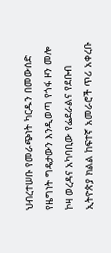ህብረተሠቡ የመራጭነት ካርዱን በመውሰድ የዜግነት ግዴታውን እንዲወጣ የጎፋ ዞን መሎ ኮዛ ወረዳና አካባቢው የፌደራልና የደቡብ ኢትዮጵያ ክልል ከፍተኛ አመራሮች ጥሪ አቀረቡ